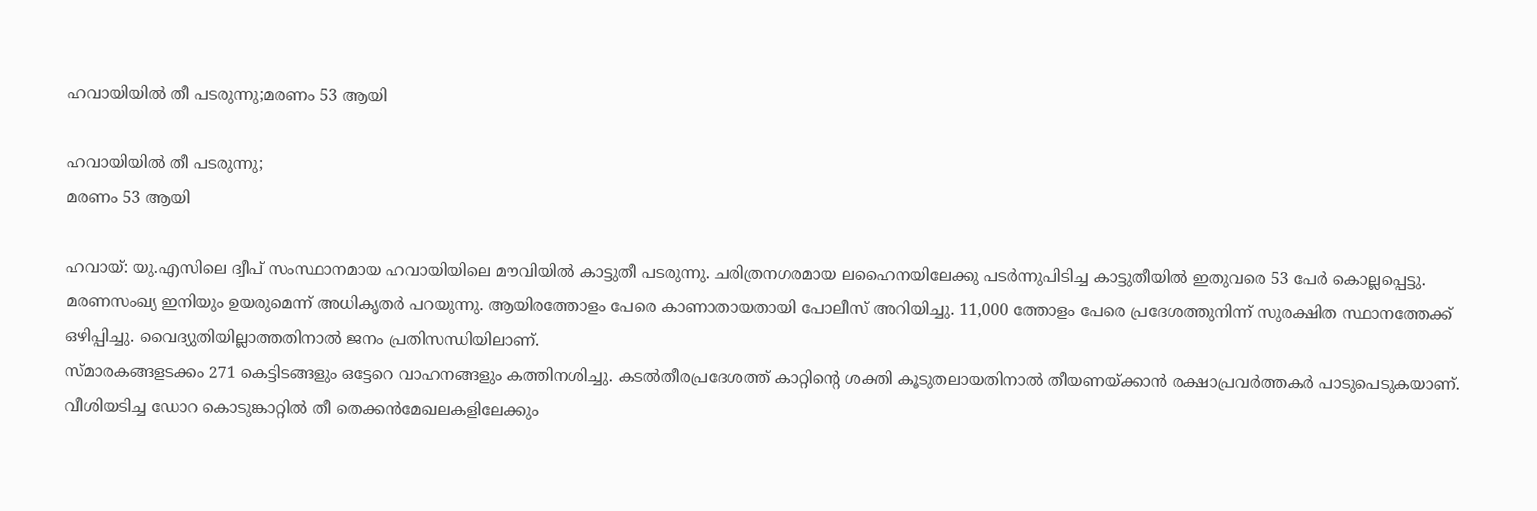ഹവായിയില്‍ തീ പടരുന്നു;മരണം 53 ആയി

ഹവായിയില്‍ തീ പടരുന്നു;
മരണം 53 ആയി

ഹവായ്: യു.എസിലെ ദ്വീപ് സംസ്ഥാനമായ ഹവായിയിലെ മൗവിയില്‍ കാട്ടുതീ പടരുന്നു. ചരിത്രനഗരമായ ലഹൈനയിലേക്കു പടര്‍ന്നുപിടിച്ച കാട്ടുതീയില്‍ ഇതുവരെ 53 പേര്‍ കൊല്ലപ്പെട്ടു. മരണസംഖ്യ ഇനിയും ഉയരുമെന്ന് അധികൃതര്‍ പറയുന്നു. ആയിരത്തോളം പേരെ കാണാതായതായി പോലീസ് അറിയിച്ചു. 11,000 ത്തോളം പേരെ പ്രദേശത്തുനിന്ന് സുരക്ഷിത സ്ഥാനത്തേക്ക് ഒഴിപ്പിച്ചു. വൈദ്യുതിയില്ലാത്തതിനാല്‍ ജനം പ്രതിസന്ധിയിലാണ്.
സ്മാരകങ്ങളടക്കം 271 കെട്ടിടങ്ങളും ഒട്ടേറെ വാഹനങ്ങളും കത്തിനശിച്ചു. കടല്‍തീരപ്രദേശത്ത് കാറ്റിന്റെ ശക്തി കൂടുതലായതിനാല്‍ തീയണയ്ക്കാന്‍ രക്ഷാപ്രവര്‍ത്തകര്‍ പാടുപെടുകയാണ്. വീശിയടിച്ച ഡോറ കൊടുങ്കാറ്റില്‍ തീ തെക്കന്‍മേഖലകളിലേക്കും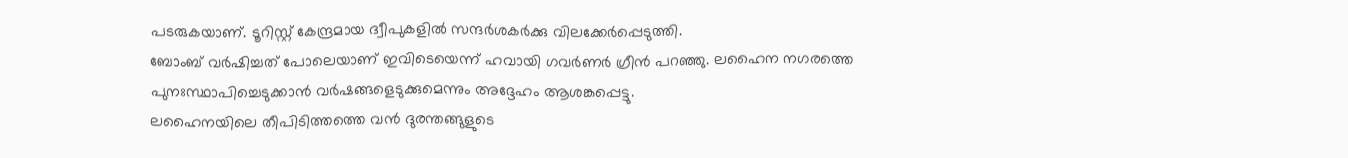പടരുകയാണ്. ടൂറിസ്റ്റ് കേന്ദ്രമായ ദ്വീപുകളില്‍ സന്ദര്‍ശകര്‍ക്കു വിലക്കേര്‍പ്പെടുത്തി.
ബോംബ് വര്‍ഷിച്ചത് പോലെയാണ് ഇവിടെയെന്ന് ഹവായി ഗവര്‍ണര്‍ ഗ്രീന്‍ പറഞ്ഞു. ലഹൈന നഗരത്തെ പുനഃസ്ഥാപിച്ചെടുക്കാന്‍ വര്‍ഷങ്ങളെടുക്കുമെന്നും അദ്ദേഹം ആശങ്കപ്പെട്ടു.
ലഹൈനയിലെ തീപിടിത്തത്തെ വന്‍ ദുരന്തങ്ങുളുടെ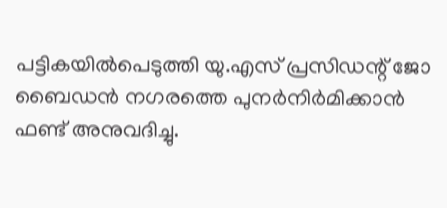പട്ടികയില്‍പെടുത്തി യു.എസ് പ്രസിഡന്റ് ജോ ബൈഡന്‍ നഗരത്തെ പുനര്‍നിര്‍മിക്കാന്‍ ഫണ്ട് അനുവദിച്ചു.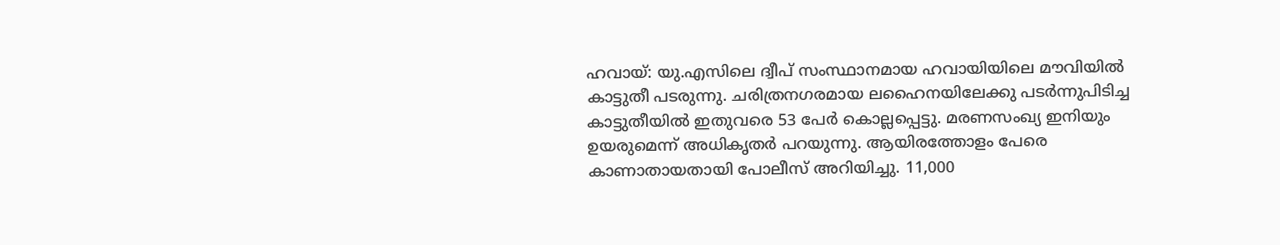ഹവായ്: യു.എസിലെ ദ്വീപ് സംസ്ഥാനമായ ഹവായിയിലെ മൗവിയില്‍ കാട്ടുതീ പടരുന്നു. ചരിത്രനഗരമായ ലഹൈനയിലേക്കു പടര്‍ന്നുപിടിച്ച കാട്ടുതീയില്‍ ഇതുവരെ 53 പേര്‍ കൊല്ലപ്പെട്ടു. മരണസംഖ്യ ഇനിയും ഉയരുമെന്ന് അധികൃതര്‍ പറയുന്നു. ആയിരത്തോളം പേരെ കാണാതായതായി പോലീസ് അറിയിച്ചു. 11,000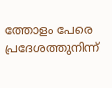ത്തോളം പേരെ പ്രദേശത്തുനിന്ന്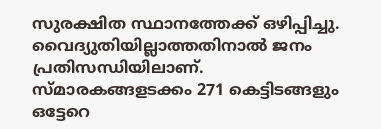സുരക്ഷിത സ്ഥാനത്തേക്ക് ഒഴിപ്പിച്ചു. വൈദ്യുതിയില്ലാത്തതിനാല്‍ ജനം പ്രതിസന്ധിയിലാണ്.
സ്മാരകങ്ങളടക്കം 271 കെട്ടിടങ്ങളും ഒട്ടേറെ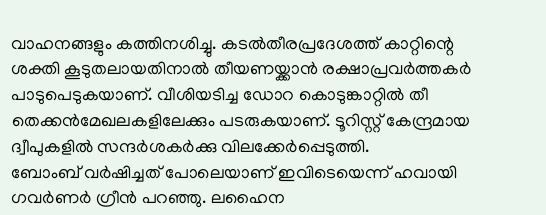വാഹനങ്ങളും കത്തിനശിച്ചു. കടല്‍തീരപ്രദേശത്ത് കാറ്റിന്റെ ശക്തി കൂടുതലായതിനാല്‍ തീയണയ്ക്കാന്‍ രക്ഷാപ്രവര്‍ത്തകര്‍ പാടുപെടുകയാണ്. വീശിയടിച്ച ഡോറ കൊടുങ്കാറ്റില്‍ തീ തെക്കന്‍മേഖലകളിലേക്കും പടരുകയാണ്. ടൂറിസ്റ്റ് കേന്ദ്രമായ ദ്വീപുകളില്‍ സന്ദര്‍ശകര്‍ക്കു വിലക്കേര്‍പ്പെടുത്തി.
ബോംബ് വര്‍ഷിച്ചത് പോലെയാണ് ഇവിടെയെന്ന് ഹവായി ഗവര്‍ണര്‍ ഗ്രീന്‍ പറഞ്ഞു. ലഹൈന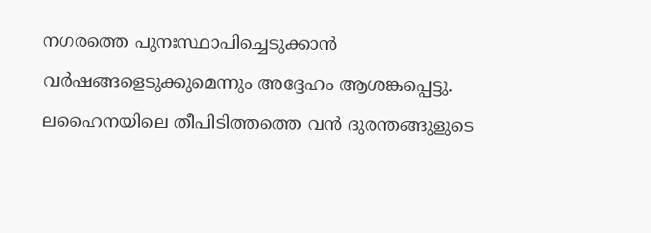നഗരത്തെ പുനഃസ്ഥാപിച്ചെടുക്കാന്‍ വര്‍ഷങ്ങളെടുക്കുമെന്നും അദ്ദേഹം ആശങ്കപ്പെട്ടു.
ലഹൈനയിലെ തീപിടിത്തത്തെ വന്‍ ദുരന്തങ്ങുളുടെ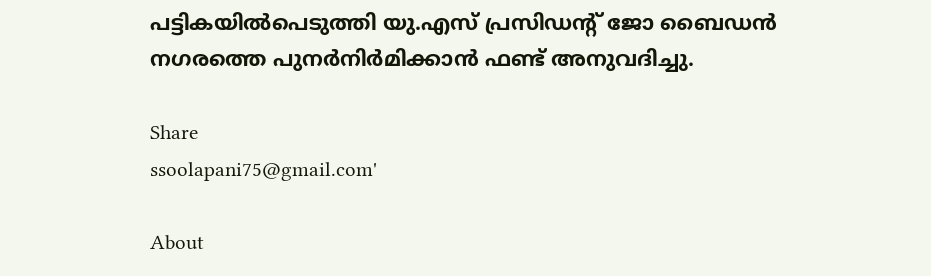പട്ടികയില്‍പെടുത്തി യു.എസ് പ്രസിഡന്റ് ജോ ബൈഡന്‍ നഗരത്തെ പുനര്‍നിര്‍മിക്കാന്‍ ഫണ്ട് അനുവദിച്ചു.

Share
ssoolapani75@gmail.com'

About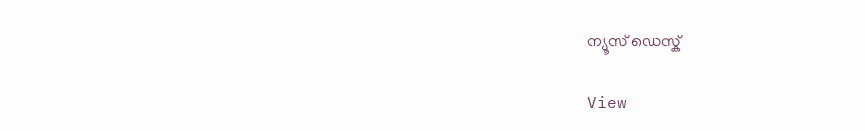ന്യൂസ് ഡെസ്ക്

View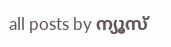all posts by ന്യൂസ്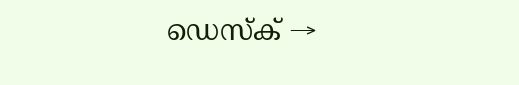ഡെസ്ക് →